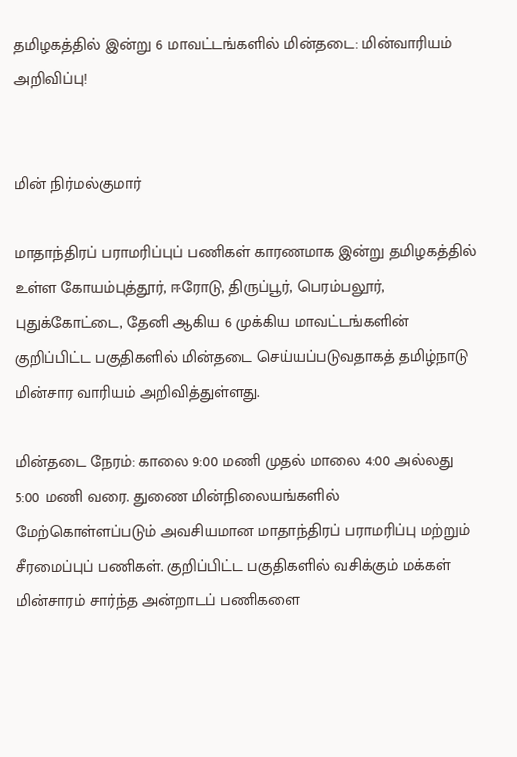தமிழகத்தில் இன்று 6 மாவட்டங்களில் மின்தடை: மின்வாரியம் அறிவிப்பு!


மின் நிர்மல்குமார்

மாதாந்திரப் பராமரிப்புப் பணிகள் காரணமாக இன்று தமிழகத்தில் உள்ள கோயம்புத்தூர், ஈரோடு, திருப்பூர், பெரம்பலூர், புதுக்கோட்டை, தேனி ஆகிய 6 முக்கிய மாவட்டங்களின் குறிப்பிட்ட பகுதிகளில் மின்தடை செய்யப்படுவதாகத் தமிழ்நாடு மின்சார வாரியம் அறிவித்துள்ளது.

மின்தடை நேரம்: காலை 9:00 மணி முதல் மாலை 4:00 அல்லது 5:00 மணி வரை. துணை மின்நிலையங்களில் மேற்கொள்ளப்படும் அவசியமான மாதாந்திரப் பராமரிப்பு மற்றும் சீரமைப்புப் பணிகள். குறிப்பிட்ட பகுதிகளில் வசிக்கும் மக்கள் மின்சாரம் சார்ந்த அன்றாடப் பணிகளை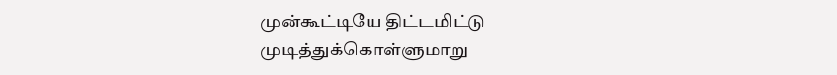முன்கூட்டியே திட்டமிட்டு முடித்துக்கொள்ளுமாறு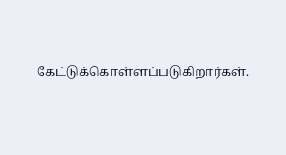கேட்டுக்கொள்ளப்படுகிறார்கள்.